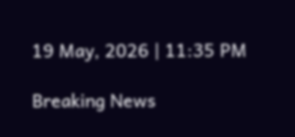19 May, 2026 | 11:35 PM

Breaking News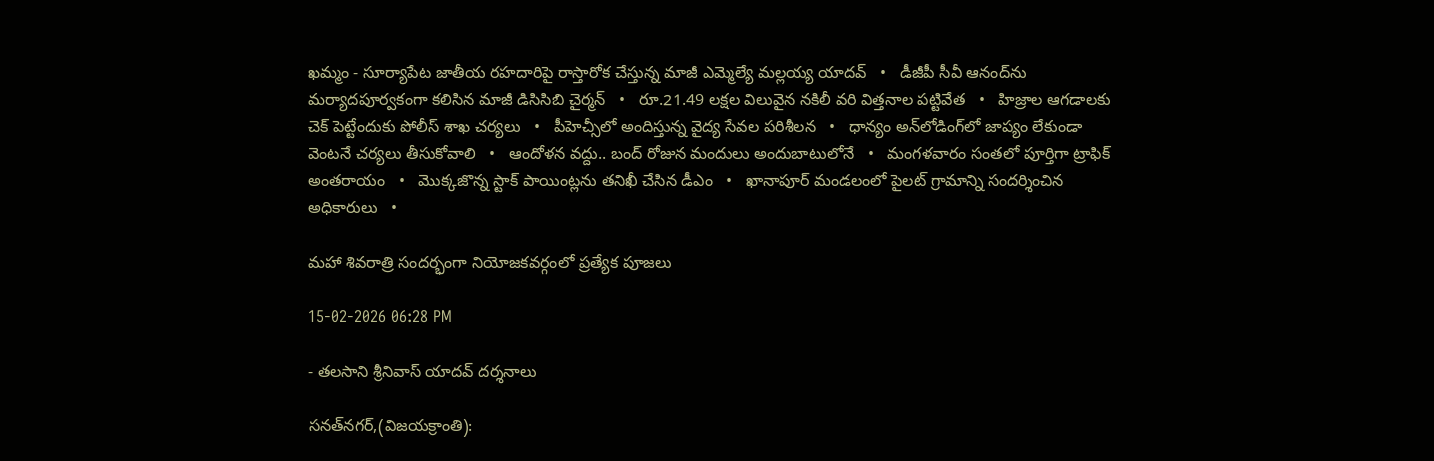ఖమ్మం - సూర్యాపేట జాతీయ రహదారిపై రాస్తారోక చేస్తున్న మాజీ ఎమ్మెల్యే మల్లయ్య యాదవ్   •   డీజీపీ సీవీ ఆనంద్‌ను మర్యాదపూర్వకంగా కలిసిన మాజీ డిసిసిబి చైర్మన్   •   రూ.21.49 లక్షల విలువైన నకిలీ వరి విత్తనాల పట్టివేత   •   హిజ్రాల ఆగడాలకు చెక్ పెట్టేందుకు పోలీస్ శాఖ చర్యలు   •   పీహెచ్సీలో అందిస్తున్న వైద్య సేవల పరిశీలన   •   ధాన్యం అన్‌లోడింగ్‌లో జాప్యం లేకుండా వెంటనే చర్యలు తీసుకోవాలి   •   ఆందోళన వద్దు.. బంద్ రోజున మందులు అందుబాటులోనే   •   మంగళవారం సంతలో పూర్తిగా ట్రాఫిక్ అంతరాయం   •   మొక్కజొన్న స్టాక్ పాయింట్లను తనిఖీ చేసిన డీఎం   •   ఖానాపూర్ మండలంలో పైలట్ గ్రామాన్ని సందర్శించిన అధికారులు   •

మహా శివరాత్రి సందర్భంగా నియోజకవర్గంలో ప్రత్యేక పూజలు

15-02-2026 06:28 PM

- తలసాని శ్రీనివాస్ యాదవ్ దర్శనాలు

సనత్‌నగర్,(విజయక్రాంతి):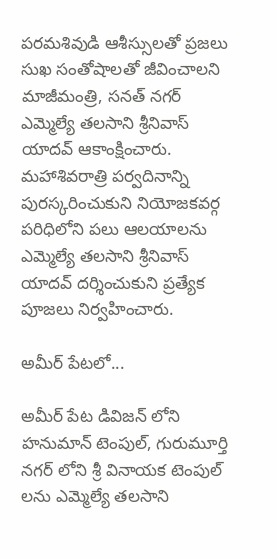పరమశివుడి ఆశీస్సులతో ప్రజలు సుఖ సంతోషాలతో జీవించాలని మాజీమంత్రి, సనత్ నగర్ ఎమ్మెల్యే తలసాని శ్రీనివాస్ యాదవ్ ఆకాంక్షించారు. మహాశివరాత్రి పర్వదినాన్ని పురస్కరించుకుని నియోజకవర్గ పరిధిలోని పలు ఆలయాలను ఎమ్మెల్యే తలసాని శ్రీనివాస్ యాదవ్ దర్శించుకుని ప్రత్యేక పూజలు నిర్వహించారు.

అమీర్ పేటలో...

అమీర్ పేట డివిజన్ లోని హనుమాన్ టెంపుల్, గురుమూర్తి నగర్ లోని శ్రీ వినాయక టెంపుల్ లను ఎమ్మెల్యే తలసాని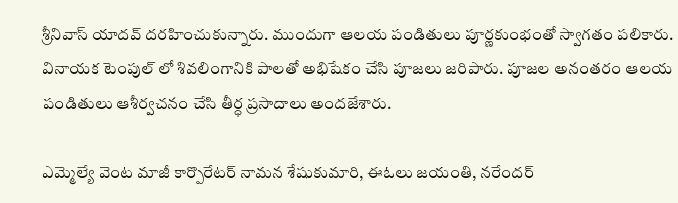శ్రీనివాస్ యాదవ్ దరహించుకున్నారు. ముందుగా ఆలయ పండితులు పూర్ణకుంభంతో స్వాగతం పలికారు. వినాయక టెంపుల్ లో శివలింగానికి పాలతో అభిషేకం చేసి పూజలు జరిపారు. పూజల అనంతరం ఆలయ పండితులు ఆశీర్వచనం చేసి తీర్ధ ప్రసాదాలు అందజేశారు.

ఎమ్మెల్యే వెంట మాజీ కార్పొరేటర్ నామన శేషుకుమారి, ఈఓలు జయంతి, నరేందర్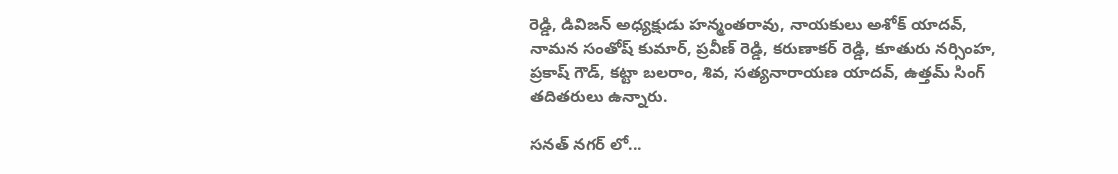రెడ్డి, డివిజన్ అధ్యక్షుడు హన్మంతరావు, నాయకులు అశోక్ యాదవ్, నామన సంతోష్ కుమార్, ప్రవీణ్ రెడ్డి, కరుణాకర్ రెడ్డి, కూతురు నర్సింహ, ప్రకాష్ గౌడ్, కట్టా బలరాం, శివ, సత్యనారాయణ యాదవ్, ఉత్తమ్ సింగ్ తదితరులు ఉన్నారు.

సనత్ నగర్ లో...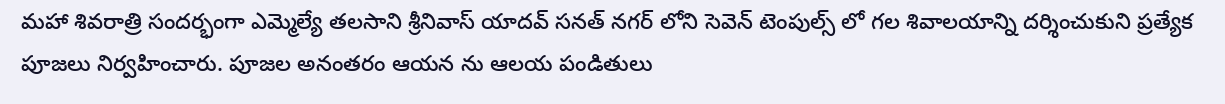మహా శివరాత్రి సందర్భంగా ఎమ్మెల్యే తలసాని శ్రీనివాస్ యాదవ్ సనత్ నగర్ లోని సెవెన్ టెంపుల్స్ లో గల శివాలయాన్ని దర్శించుకుని ప్రత్యేక పూజలు నిర్వహించారు. పూజల అనంతరం ఆయన ను ఆలయ పండితులు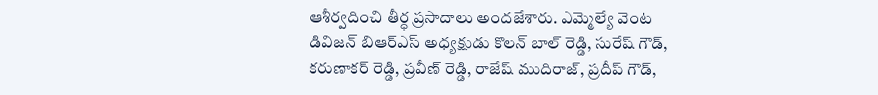ఆశీర్వదించి తీర్ధ ప్రసాదాలు అందజేశారు. ఎమ్మెల్యే వెంట డివిజన్ బిఆర్ఎస్ అధ్యక్షుడు కొలన్ బాల్ రెడ్డి, సురేష్ గౌడ్, కరుణాకర్ రెడ్డి, ప్రవీణ్ రెడ్డి, రాజేష్ ముదిరాజ్, ప్రదీప్ గౌడ్,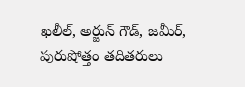ఖలీల్, అర్జున్ గౌడ్, జమీర్, పురుషోత్తం తదితరులు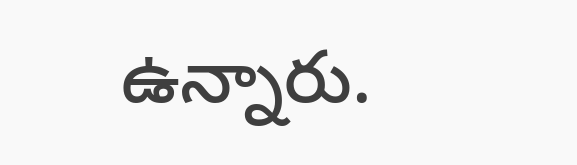ఉన్నారు.